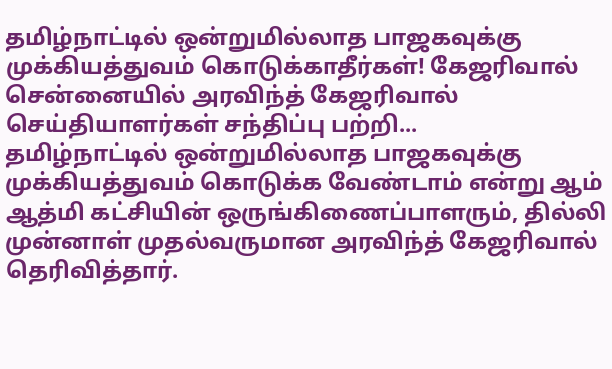தமிழ்நாட்டில் ஒன்றுமில்லாத பாஜகவுக்கு முக்கியத்துவம் கொடுக்காதீர்கள்! கேஜரிவால்
சென்னையில் அரவிந்த் கேஜரிவால் செய்தியாளர்கள் சந்திப்பு பற்றி...
தமிழ்நாட்டில் ஒன்றுமில்லாத பாஜகவுக்கு முக்கியத்துவம் கொடுக்க வேண்டாம் என்று ஆம் ஆத்மி கட்சியின் ஒருங்கிணைப்பாளரும், தில்லி முன்னாள் முதல்வருமான அரவிந்த் கேஜரிவால் தெரிவித்தார்.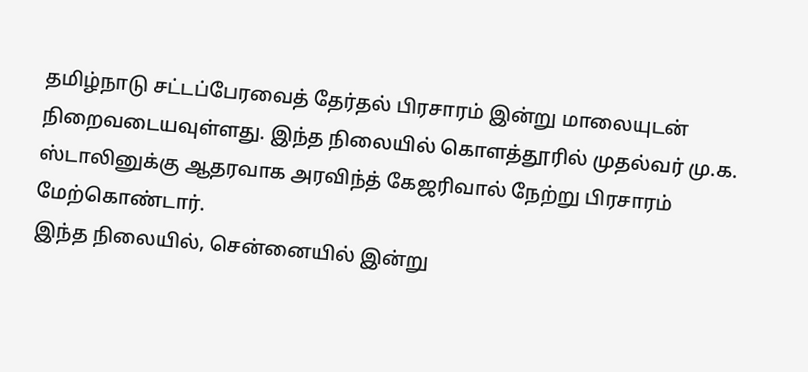தமிழ்நாடு சட்டப்பேரவைத் தேர்தல் பிரசாரம் இன்று மாலையுடன் நிறைவடையவுள்ளது. இந்த நிலையில் கொளத்தூரில் முதல்வர் மு.க. ஸ்டாலினுக்கு ஆதரவாக அரவிந்த் கேஜரிவால் நேற்று பிரசாரம் மேற்கொண்டார்.
இந்த நிலையில், சென்னையில் இன்று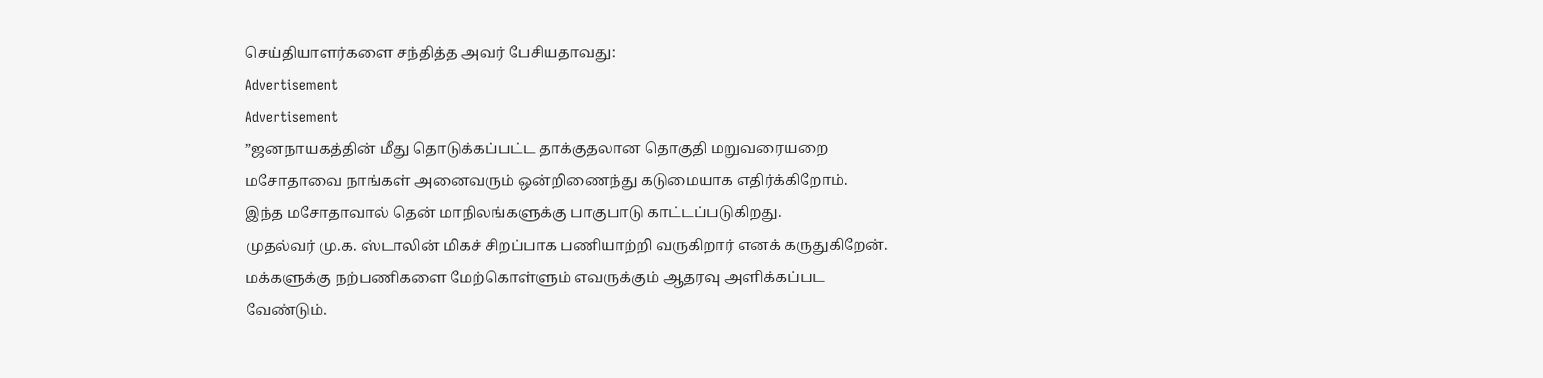செய்தியாளர்களை சந்தித்த அவர் பேசியதாவது:
Advertisement
Advertisement
”ஜனநாயகத்தின் மீது தொடுக்கப்பட்ட தாக்குதலான தொகுதி மறுவரையறை மசோதாவை நாங்கள் அனைவரும் ஒன்றிணைந்து கடுமையாக எதிர்க்கிறோம். இந்த மசோதாவால் தென் மாநிலங்களுக்கு பாகுபாடு காட்டப்படுகிறது.
முதல்வர் மு.க. ஸ்டாலின் மிகச் சிறப்பாக பணியாற்றி வருகிறார் எனக் கருதுகிறேன். மக்களுக்கு நற்பணிகளை மேற்கொள்ளும் எவருக்கும் ஆதரவு அளிக்கப்பட வேண்டும்.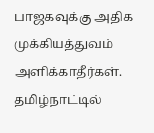பாஜகவுக்கு அதிக முக்கியத்துவம் அளிக்காதீர்கள். தமிழ்நாட்டில்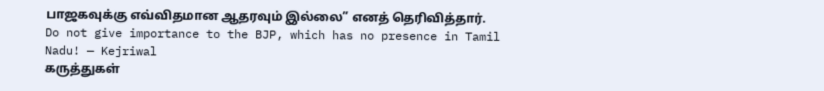பாஜகவுக்கு எவ்விதமான ஆதரவும் இல்லை” எனத் தெரிவித்தார்.
Do not give importance to the BJP, which has no presence in Tamil Nadu! — Kejriwal
கருத்துகள்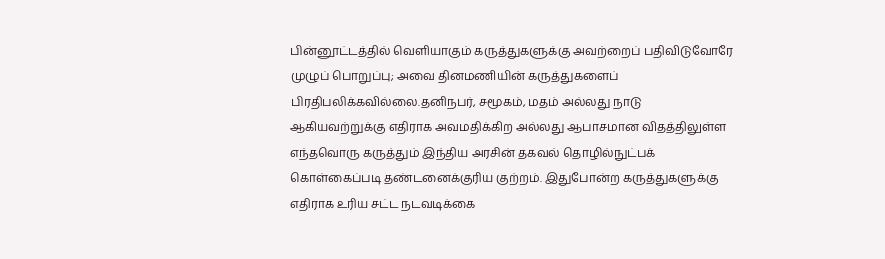பின்னூட்டத்தில் வெளியாகும் கருத்துகளுக்கு அவற்றைப் பதிவிடுவோரே முழுப் பொறுப்பு; அவை தினமணியின் கருத்துகளைப் பிரதிபலிக்கவில்லை.தனிநபர், சமூகம், மதம் அல்லது நாடு ஆகியவற்றுக்கு எதிராக அவமதிக்கிற அல்லது ஆபாசமான விதத்திலுள்ள எந்தவொரு கருத்தும் இந்திய அரசின் தகவல் தொழில்நுட்பக் கொள்கைப்படி தண்டனைக்குரிய குற்றம். இதுபோன்ற கருத்துகளுக்கு எதிராக உரிய சட்ட நடவடிக்கை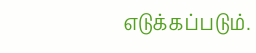எடுக்கப்படும்.